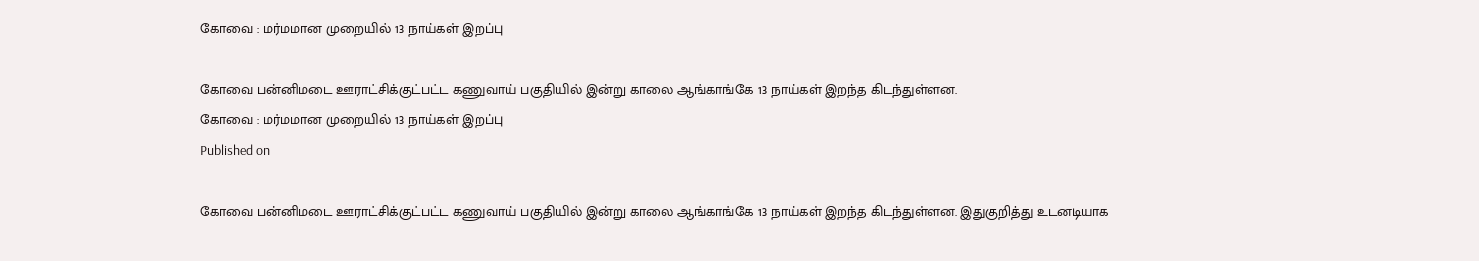கோவை : மர்மமான முறையில் 13 நாய்கள் இறப்பு

கோவை பன்னிமடை ஊராட்சிக்குட்பட்ட கணுவாய் பகுதியில் இன்று காலை ஆங்காங்கே 13 நாய்கள் இறந்த கிடந்துள்ளன.
கோவை : மர்மமான முறையில் 13 நாய்கள் இறப்பு
Published on

கோவை பன்னிமடை ஊராட்சிக்குட்பட்ட கணுவாய் பகுதியில் இன்று காலை ஆங்காங்கே 13 நாய்கள் இறந்த கிடந்துள்ளன. இதுகுறித்து உடனடியாக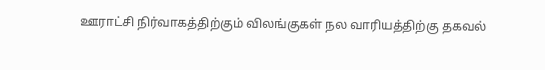ஊராட்சி நிர்வாகத்திற்கும் விலங்குகள் நல வாரியத்திற்கு தகவல்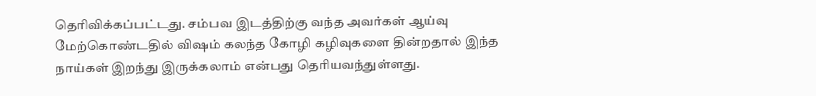தெரிவிக்கப்பட்டது. சம்பவ இடத்திற்கு வந்த அவர்கள் ஆய்வு மேற்கொண்டதில் விஷம் கலந்த கோழி கழிவுகளை தின்றதால் இந்த நாய்கள் இறந்து இருக்கலாம் என்பது தெரியவந்துள்ளது.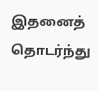இதனைத் தொடர்ந்து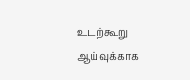உடற்கூறு ஆய்வுக்காக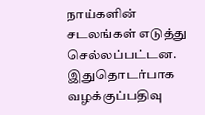நாய்களின் சடலங்கள் எடுத்து செல்லப்பட்டன. இதுதொடர்பாக வழக்குப்பதிவு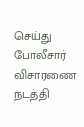செய்து போலீசார் விசாரணை நடத்தி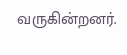வருகின்றனர்.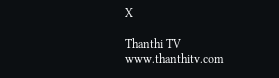X

Thanthi TV
www.thanthitv.com